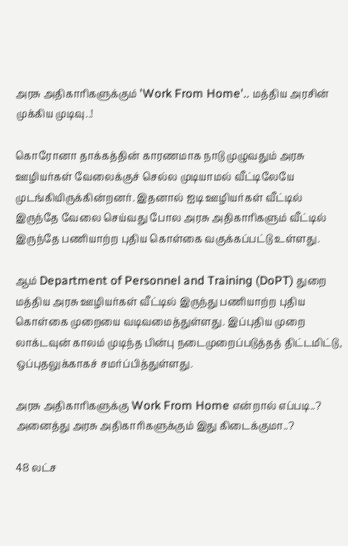அரசு அதிகாரிகளுக்கும் 'Work From Home'.. மத்திய அரசின் முக்கிய முடிவு..!

கொரோனா தாக்கத்தின் காரணமாக நாடு முழுவதும் அரசு ஊழியர்கள் வேலைக்குச் செல்ல முடியாமல் வீட்டிலேயே முடங்கியிருக்கின்றனர். இதனால் ஐடி ஊழியர்கள் வீட்டில் இருந்தே வேலை செய்வது போல அரசு அதிகாரிகளும் வீட்டில் இருந்தே பணியாற்ற புதிய கொள்கை வகுக்கப்பட்டு உள்ளது.

ஆம் Department of Personnel and Training (DoPT) துறை மத்திய அரசு ஊழியர்கள் வீட்டில் இருந்து பணியாற்ற புதிய கொள்கை முறையை வடிவமைத்துள்ளது. இப்புதிய முறை லாக்டவுன் காலம் முடிந்த பின்பு நடைமுறைப்படுத்தத் திட்டமிட்டு, ஒப்புதலுக்காகச் சமர்ப்பித்துள்ளது.

அரசு அதிகாரிகளுக்கு Work From Home என்றால் எப்படி..? அனைத்து அரசு அதிகாரிகளுக்கும் இது கிடைக்குமா..?

48 லட்ச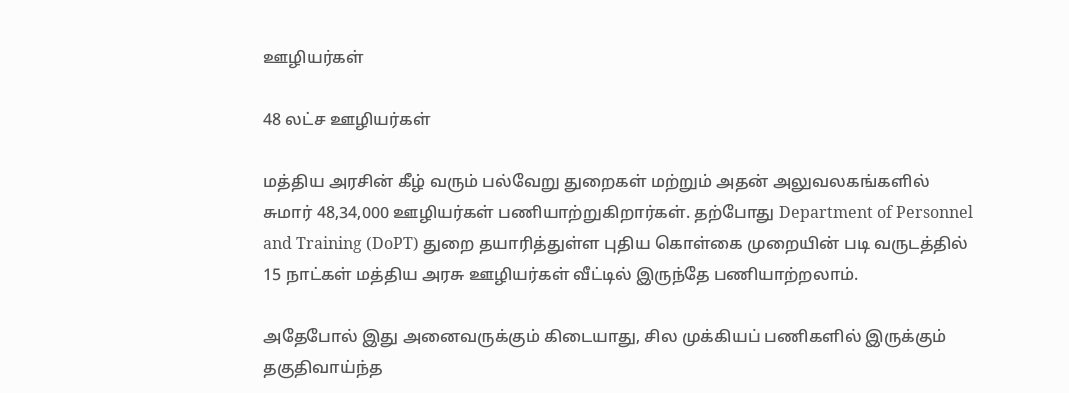ஊழியர்கள்

48 லட்ச ஊழியர்கள்

மத்திய அரசின் கீழ் வரும் பல்வேறு துறைகள் மற்றும் அதன் அலுவலகங்களில் சுமார் 48,34,000 ஊழியர்கள் பணியாற்றுகிறார்கள். தற்போது Department of Personnel and Training (DoPT) துறை தயாரித்துள்ள புதிய கொள்கை முறையின் படி வருடத்தில் 15 நாட்கள் மத்திய அரசு ஊழியர்கள் வீட்டில் இருந்தே பணியாற்றலாம்.

அதேபோல் இது அனைவருக்கும் கிடையாது, சில முக்கியப் பணிகளில் இருக்கும் தகுதிவாய்ந்த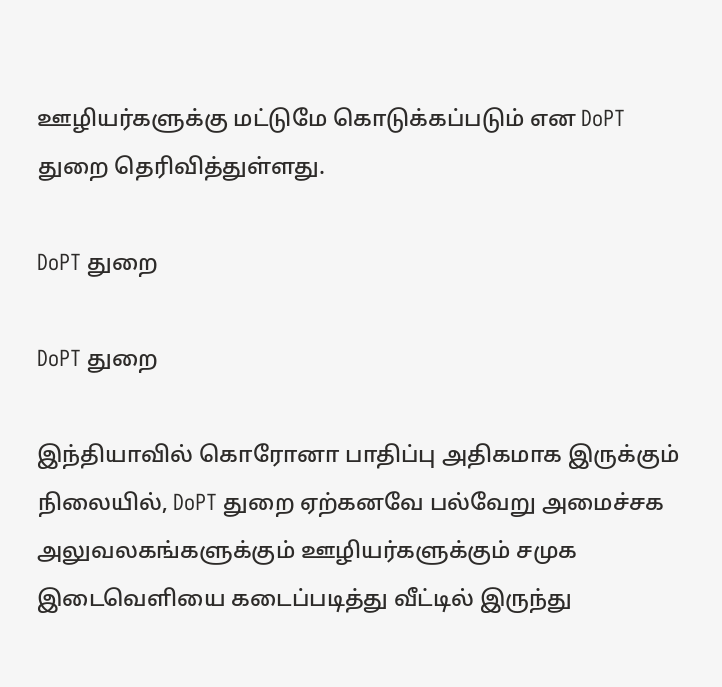ஊழியர்களுக்கு மட்டுமே கொடுக்கப்படும் என DoPT துறை தெரிவித்துள்ளது.

DoPT துறை

DoPT துறை

இந்தியாவில் கொரோனா பாதிப்பு அதிகமாக இருக்கும் நிலையில், DoPT துறை ஏற்கனவே பல்வேறு அமைச்சக அலுவலகங்களுக்கும் ஊழியர்களுக்கும் சமுக இடைவெளியை கடைப்படித்து வீட்டில் இருந்து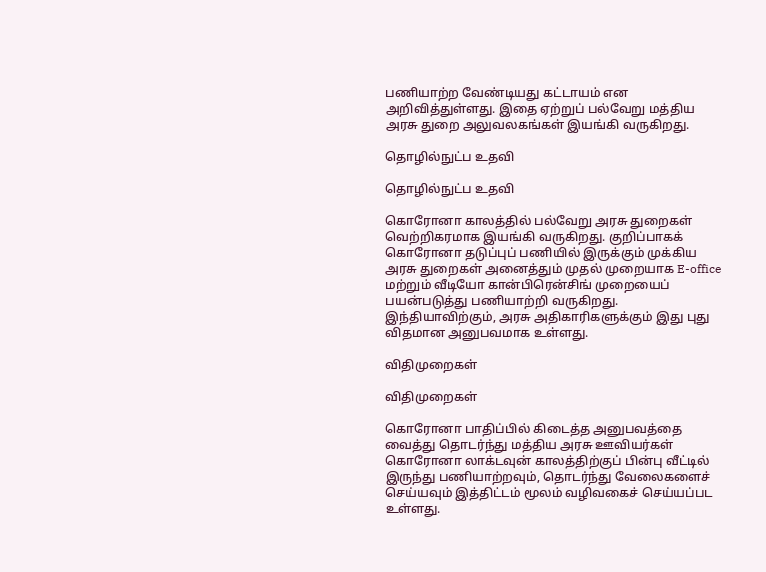பணியாற்ற வேண்டியது கட்டாயம் என அறிவித்துள்ளது. இதை ஏற்றுப் பல்வேறு மத்திய அரசு துறை அலுவலகங்கள் இயங்கி வருகிறது.

தொழில்நுட்ப உதவி

தொழில்நுட்ப உதவி

கொரோனா காலத்தில் பல்வேறு அரசு துறைகள் வெற்றிகரமாக இயங்கி வருகிறது. குறிப்பாகக் கொரோனா தடுப்புப் பணியில் இருக்கும் முக்கிய அரசு துறைகள் அனைத்தும் முதல் முறையாக E-office மற்றும் வீடியோ கான்பிரென்சிங் முறையைப் பயன்படுத்து பணியாற்றி வருகிறது. இந்தியாவிற்கும், அரசு அதிகாரிகளுக்கும் இது புது விதமான அனுபவமாக உள்ளது.

விதிமுறைகள்

விதிமுறைகள்

கொரோனா பாதிப்பில் கிடைத்த அனுபவத்தை வைத்து தொடர்ந்து மத்திய அரசு ஊவியர்கள் கொரோனா லாக்டவுன் காலத்திற்குப் பின்பு வீட்டில் இருந்து பணியாற்றவும், தொடர்ந்து வேலைகளைச் செய்யவும் இத்திட்டம் மூலம் வழிவகைச் செய்யப்பட உள்ளது.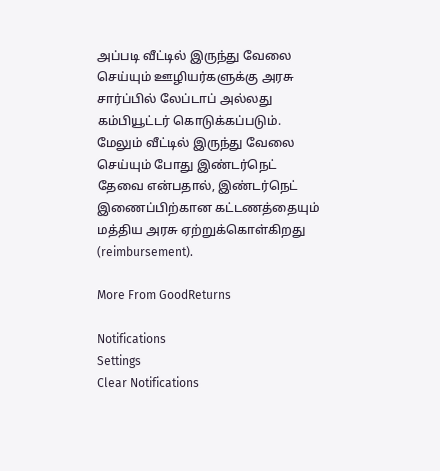அப்படி வீட்டில் இருந்து வேலை செய்யும் ஊழியர்களுக்கு அரசு சார்ப்பில் லேப்டாப் அல்லது கம்பியூட்டர் கொடுக்கப்படும். மேலும் வீட்டில் இருந்து வேலை செய்யும் போது இண்டர்நெட் தேவை என்பதால், இண்டர்நெட் இணைப்பிற்கான கட்டணத்தையும் மத்திய அரசு ஏற்றுக்கொள்கிறது (reimbursement).

More From GoodReturns

Notifications
Settings
Clear Notifications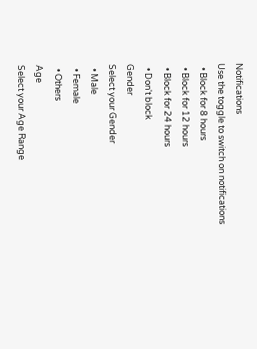Notifications
Use the toggle to switch on notifications
  • Block for 8 hours
  • Block for 12 hours
  • Block for 24 hours
  • Don't block
Gender
Select your Gender
  • Male
  • Female
  • Others
Age
Select your Age Range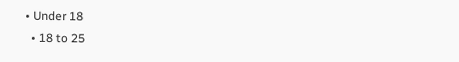• Under 18
  • 18 to 25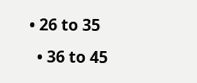• 26 to 35
  • 36 to 45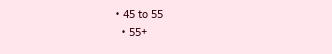• 45 to 55
  • 55+